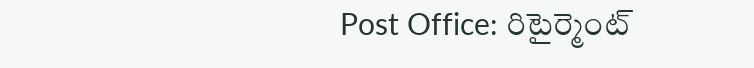Post Office: రిటైర్మెంట్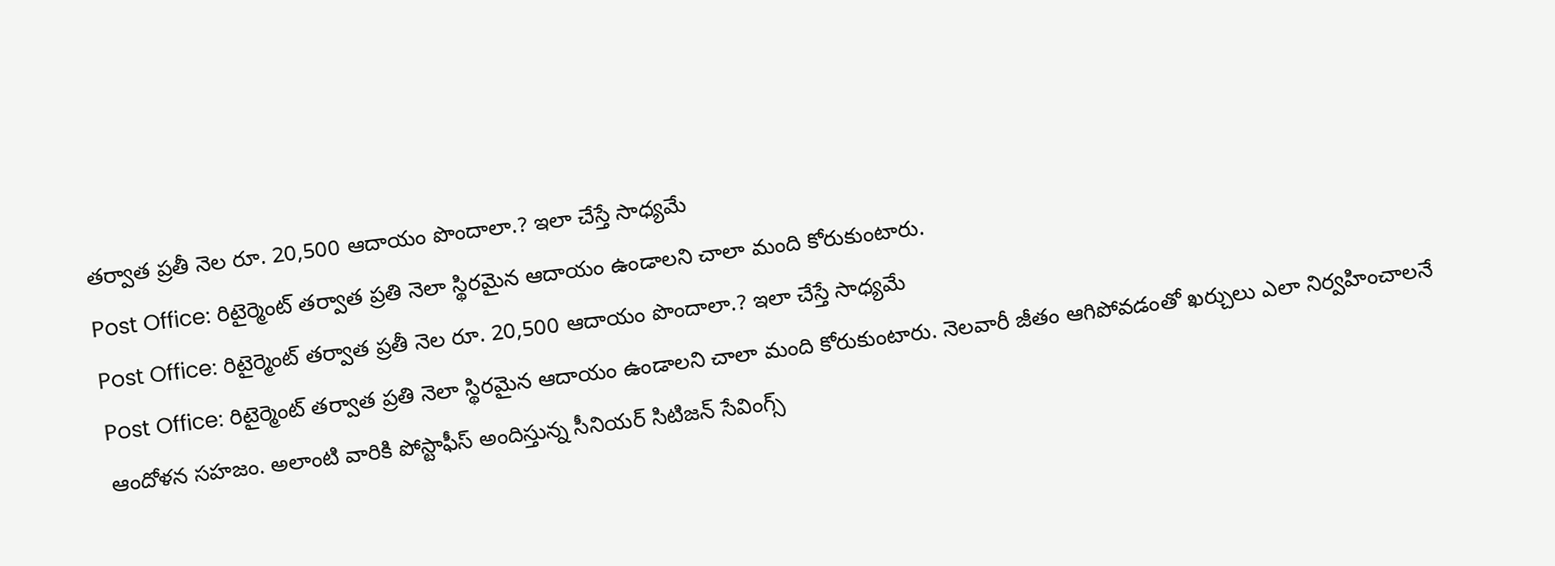తర్వాత ప్రతీ నెల రూ. 20,500 ఆదాయం పొందాలా.? ఇలా చేస్తే సాధ్యమే
Post Office: రిటైర్మెంట్ తర్వాత ప్రతి నెలా స్థిరమైన ఆదాయం ఉండాలని చాలా మంది కోరుకుంటారు.
Post Office: రిటైర్మెంట్ తర్వాత ప్రతీ నెల రూ. 20,500 ఆదాయం పొందాలా.? ఇలా చేస్తే సాధ్యమే
Post Office: రిటైర్మెంట్ తర్వాత ప్రతి నెలా స్థిరమైన ఆదాయం ఉండాలని చాలా మంది కోరుకుంటారు. నెలవారీ జీతం ఆగిపోవడంతో ఖర్చులు ఎలా నిర్వహించాలనే ఆందోళన సహజం. అలాంటి వారికి పోస్టాఫీస్ అందిస్తున్న సీనియర్ సిటిజన్ సేవింగ్స్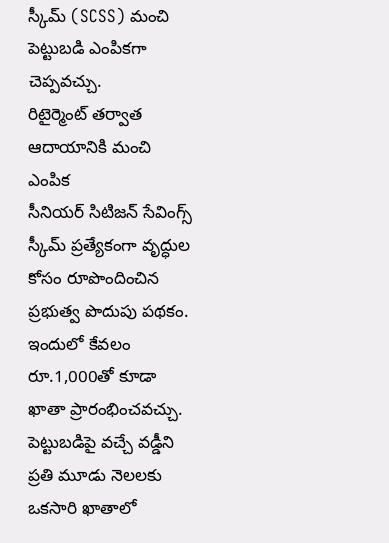స్కీమ్ (SCSS) మంచి పెట్టుబడి ఎంపికగా చెప్పవచ్చు.
రిటైర్మెంట్ తర్వాత ఆదాయానికి మంచి ఎంపిక
సీనియర్ సిటిజన్ సేవింగ్స్ స్కీమ్ ప్రత్యేకంగా వృద్ధుల కోసం రూపొందించిన ప్రభుత్వ పొదుపు పథకం. ఇందులో కేవలం రూ.1,000తో కూడా ఖాతా ప్రారంభించవచ్చు. పెట్టుబడిపై వచ్చే వడ్డీని ప్రతి మూడు నెలలకు ఒకసారి ఖాతాలో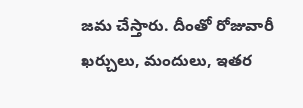జమ చేస్తారు. దీంతో రోజువారీ ఖర్చులు, మందులు, ఇతర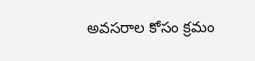అవసరాల కోసం క్రమం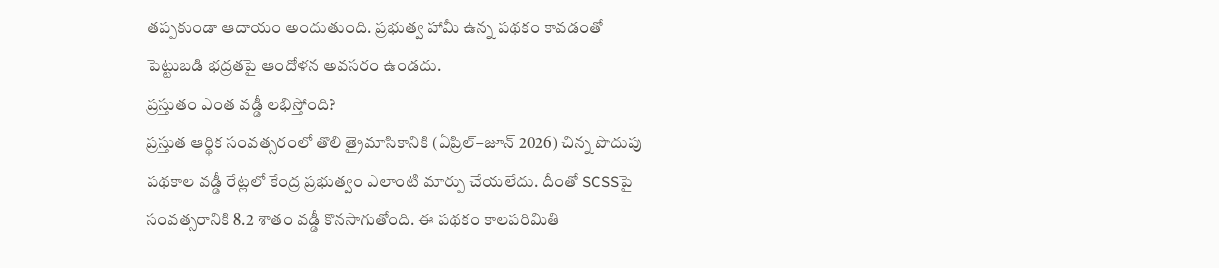తప్పకుండా ఆదాయం అందుతుంది. ప్రభుత్వ హామీ ఉన్న పథకం కావడంతో పెట్టుబడి భద్రతపై ఆందోళన అవసరం ఉండదు.
ప్రస్తుతం ఎంత వడ్డీ లభిస్తోంది?
ప్రస్తుత ఆర్థిక సంవత్సరంలో తొలి త్రైమాసికానికి (ఏప్రిల్–జూన్ 2026) చిన్న పొదుపు పథకాల వడ్డీ రేట్లలో కేంద్ర ప్రభుత్వం ఎలాంటి మార్పు చేయలేదు. దీంతో SCSSపై సంవత్సరానికి 8.2 శాతం వడ్డీ కొనసాగుతోంది. ఈ పథకం కాలపరిమితి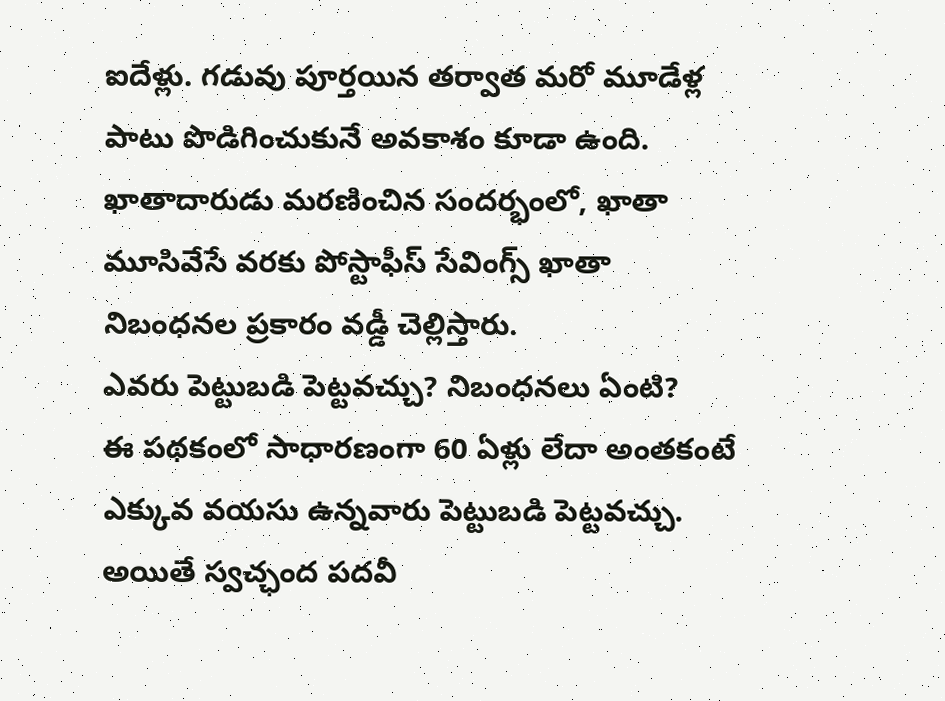ఐదేళ్లు. గడువు పూర్తయిన తర్వాత మరో మూడేళ్ల పాటు పొడిగించుకునే అవకాశం కూడా ఉంది. ఖాతాదారుడు మరణించిన సందర్భంలో, ఖాతా మూసివేసే వరకు పోస్టాఫీస్ సేవింగ్స్ ఖాతా నిబంధనల ప్రకారం వడ్డీ చెల్లిస్తారు.
ఎవరు పెట్టుబడి పెట్టవచ్చు? నిబంధనలు ఏంటి?
ఈ పథకంలో సాధారణంగా 60 ఏళ్లు లేదా అంతకంటే ఎక్కువ వయసు ఉన్నవారు పెట్టుబడి పెట్టవచ్చు. అయితే స్వచ్ఛంద పదవీ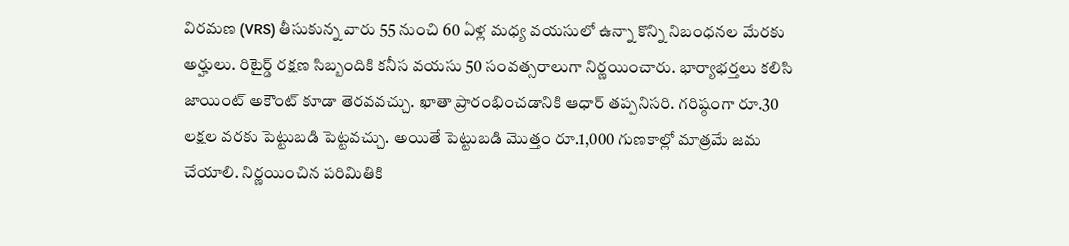విరమణ (VRS) తీసుకున్న వారు 55 నుంచి 60 ఏళ్ల మధ్య వయసులో ఉన్నా కొన్ని నిబంధనల మేరకు అర్హులు. రిటైర్డ్ రక్షణ సిబ్బందికి కనీస వయసు 50 సంవత్సరాలుగా నిర్ణయించారు. భార్యాభర్తలు కలిసి జాయింట్ అకౌంట్ కూడా తెరవవచ్చు. ఖాతా ప్రారంభించడానికి ఆధార్ తప్పనిసరి. గరిష్ఠంగా రూ.30 లక్షల వరకు పెట్టుబడి పెట్టవచ్చు. అయితే పెట్టుబడి మొత్తం రూ.1,000 గుణకాల్లో మాత్రమే జమ చేయాలి. నిర్ణయించిన పరిమితికి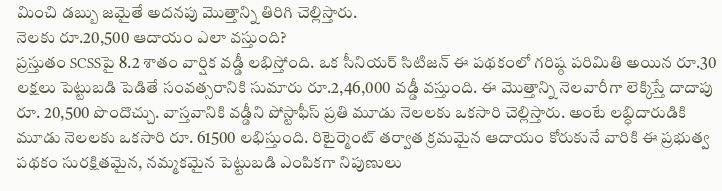మించి డబ్బు జమైతే అదనపు మొత్తాన్ని తిరిగి చెల్లిస్తారు.
నెలకు రూ.20,500 ఆదాయం ఎలా వస్తుంది?
ప్రస్తుతం SCSSపై 8.2 శాతం వార్షిక వడ్డీ లభిస్తోంది. ఒక సీనియర్ సిటిజన్ ఈ పథకంలో గరిష్ఠ పరిమితి అయిన రూ.30 లక్షలు పెట్టుబడి పెడితే సంవత్సరానికి సుమారు రూ.2,46,000 వడ్డీ వస్తుంది. ఈ మొత్తాన్ని నెలవారీగా లెక్కిస్తే దాదాపు రూ. 20,500 పొందొచ్చు. వాస్తవానికి వడ్డీని పోస్టాఫీస్ ప్రతి మూడు నెలలకు ఒకసారి చెల్లిస్తారు. అంటే లబ్ధిదారుడికి మూడు నెలలకు ఒకసారి రూ. 61500 లభిస్తుంది. రిటైర్మెంట్ తర్వాత క్రమమైన ఆదాయం కోరుకునే వారికి ఈ ప్రభుత్వ పథకం సురక్షితమైన, నమ్మకమైన పెట్టుబడి ఎంపికగా నిపుణులు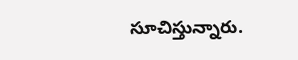సూచిస్తున్నారు.